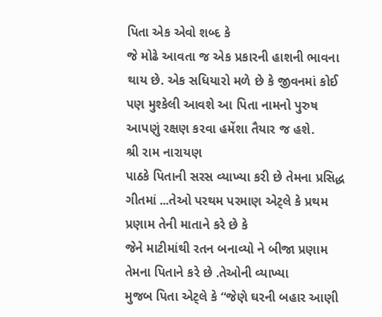પિતા એક એવો શબ્દ કે
જે મોઢે આવતા જ એક પ્રકારની હાશની ભાવના થાય છે. એક સધિયારો મળે છે કે જીવનમાં કોઈ
પણ મુશ્કેલી આવશે આ પિતા નામનો પુરુષ આપણું રક્ષણ કરવા હમેંશા તૈયાર જ હશે.
શ્રી રામ નારાયણ
પાઠકે પિતાની સરસ વ્યાખ્યા કરી છે તેમના પ્રસિદ્ધ ગીતમાં ...તેઓ પરથમ પરમાણ એટ્લે કે પ્રથમ પ્રણામ તેની માતાને કરે છે કે
જેને માટીમાંથી રતન બનાવ્યો ને બીજા પ્રણામ તેમના પિતાને કરે છે .તેઓની વ્યાખ્યા
મુજબ પિતા એટ્લે કે “જેણે ઘરની બહાર આણી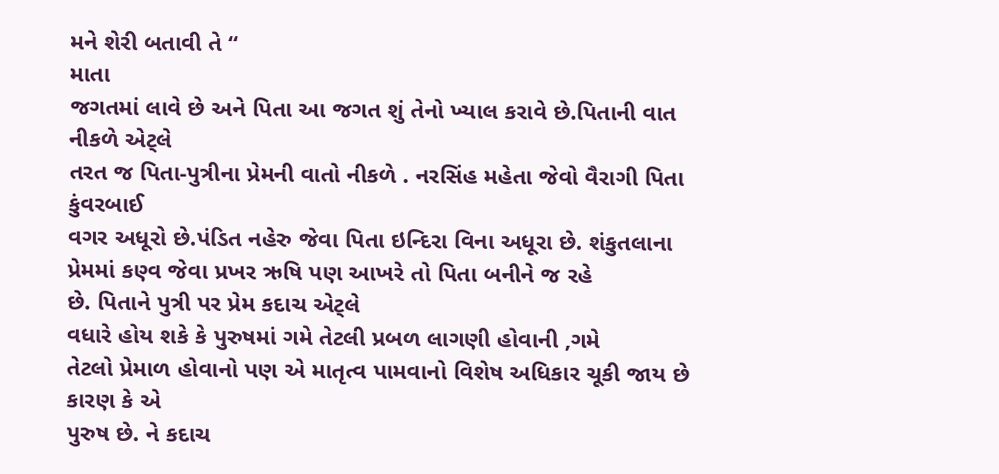મને શેરી બતાવી તે “
માતા
જગતમાં લાવે છે અને પિતા આ જગત શું તેનો ખ્યાલ કરાવે છે.પિતાની વાત નીકળે એટ્લે
તરત જ પિતા-પુત્રીના પ્રેમની વાતો નીકળે . નરસિંહ મહેતા જેવો વૈરાગી પિતા કુંવરબાઈ
વગર અધૂરો છે.પંડિત નહેરુ જેવા પિતા ઇન્દિરા વિના અધૂરા છે. શંકુતલાના પ્રેમમાં કણ્વ જેવા પ્રખર ઋષિ પણ આખરે તો પિતા બનીને જ રહે
છે. પિતાને પુત્રી પર પ્રેમ કદાચ એટ્લે
વધારે હોય શકે કે પુરુષમાં ગમે તેટલી પ્રબળ લાગણી હોવાની ,ગમે
તેટલો પ્રેમાળ હોવાનો પણ એ માતૃત્વ પામવાનો વિશેષ અધિકાર ચૂકી જાય છે કારણ કે એ
પુરુષ છે. ને કદાચ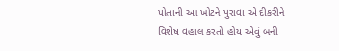પોતાની આ ખોટને પુરાવા એ દીકરીને વિશેષ વહાલ કરતો હોય એવું બની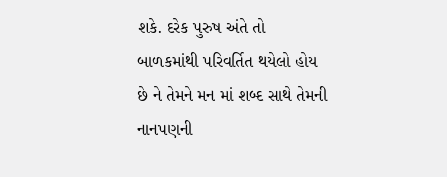શકે. દરેક પુરુષ અંતે તો બાળકમાંથી પરિવર્તિત થયેલો હોય છે ને તેમને મન માં શબ્દ સાથે તેમની નાનપણની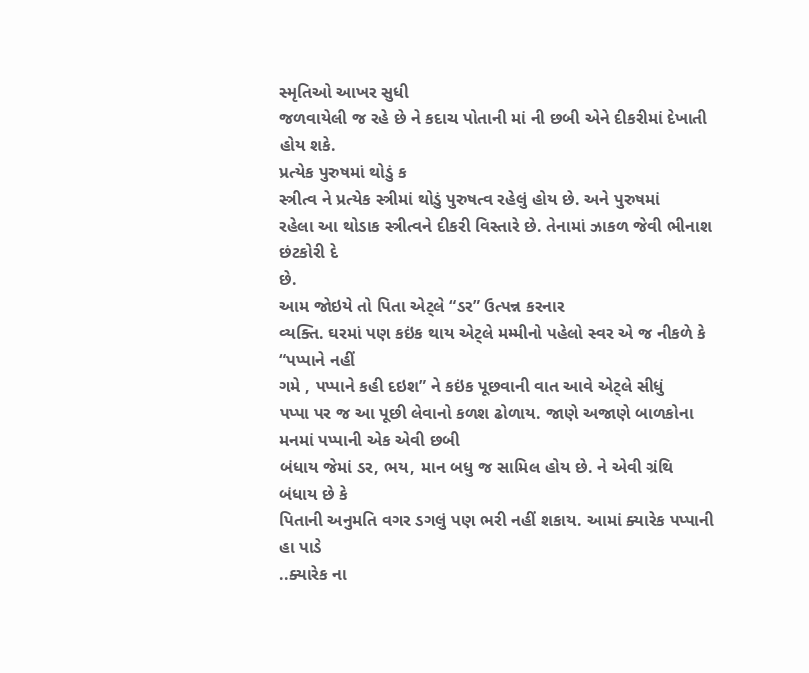સ્મૃતિઓ આખર સુધી
જળવાયેલી જ રહે છે ને કદાચ પોતાની માં ની છબી એને દીકરીમાં દેખાતી હોય શકે.
પ્રત્યેક પુરુષમાં થોડું ક
સ્ત્રીત્વ ને પ્રત્યેક સ્ત્રીમાં થોડું પુરુષત્વ રહેલું હોય છે. અને પુરુષમાં
રહેલા આ થોડાક સ્ત્રીત્વને દીકરી વિસ્તારે છે. તેનામાં ઝાકળ જેવી ભીનાશ છંટકોરી દે
છે.
આમ જોઇયે તો પિતા એટ્લે “ડર” ઉત્પન્ન કરનાર
વ્યક્તિ. ઘરમાં પણ કઇંક થાય એટ્લે મમ્મીનો પહેલો સ્વર એ જ નીકળે કે “પપ્પાને નહીં
ગમે , પપ્પાને કહી દઇશ” ને કઇંક પૂછવાની વાત આવે એટ્લે સીધું
પપ્પા પર જ આ પૂછી લેવાનો કળશ ઢોળાય. જાણે અજાણે બાળકોના મનમાં પપ્પાની એક એવી છબી
બંધાય જેમાં ડર, ભય, માન બધુ જ સામિલ હોય છે. ને એવી ગ્રંથિ બંધાય છે કે
પિતાની અનુમતિ વગર ડગલું પણ ભરી નહીં શકાય. આમાં ક્યારેક પપ્પાની હા પાડે
..ક્યારેક ના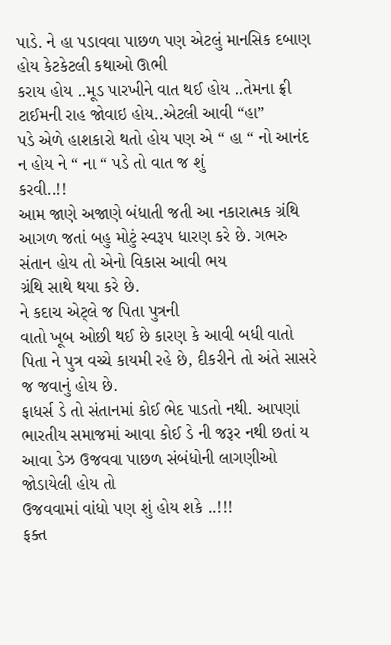પાડે. ને હા પડાવવા પાછળ પણ એટલું માનસિક દબાણ હોય કેટકેટલી કથાઓ ઊભી
કરાય હોય ..મૂડ પારખીને વાત થઈ હોય ..તેમના ફ્રી ટાઈમની રાહ જોવાઇ હોય..એટલી આવી “હા”
પડે એળે હાશકારો થતો હોય પણ એ “ હા “ નો આનંદ ન હોય ને “ ના “ પડે તો વાત જ શું
કરવી..!!
આમ જાણે અજાણે બંધાતી જતી આ નકારાત્મક ગ્રંથિ
આગળ જતાં બહુ મોટું સ્વરૂપ ધારણ કરે છે. ગભરુ સંતાન હોય તો એનો વિકાસ આવી ભય
ગ્રંથિ સાથે થયા કરે છે.
ને કદાચ એટ્લે જ પિતા પુત્રની
વાતો ખૂબ ઓછી થઈ છે કારણ કે આવી બધી વાતો પિતા ને પુત્ર વચ્ચે કાયમી રહે છે, દીકરીને તો અંતે સાસરે જ જવાનું હોય છે.
ફાધર્સ ડે તો સંતાનમાં કોઈ ભેદ પાડતો નથી. આપણાં
ભારતીય સમાજમાં આવા કોઈ ડે ની જરૂર નથી છતાં ય આવા ડેઝ ઉજવવા પાછળ સંબંધોની લાગણીઓ જોડાયેલી હોય તો
ઉજવવામાં વાંધો પણ શું હોય શકે ..!!!
ફક્ત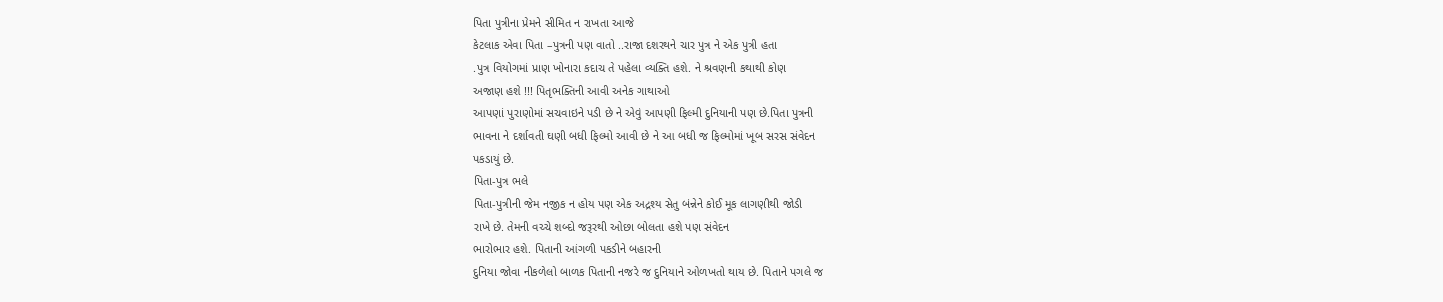પિતા પુત્રીના પ્રેમને સીમિત ન રાખતા આજે
કેટલાક એવા પિતા –પુત્રની પણ વાતો ..રાજા દશરથને ચાર પુત્ર ને એક પુત્રી હતા
.પુત્ર વિયોગમાં પ્રાણ ખોનારા કદાચ તે પહેલા વ્યક્તિ હશે. ને શ્રવણની કથાથી કોણ
અજાણ હશે !!! પિતૃભક્તિની આવી અનેક ગાથાઓ
આપણાં પુરાણોમાં સચવાઇને પડી છે ને એવું આપણી ફિલ્મી દુનિયાની પણ છે.પિતા પુત્રની
ભાવના ને દર્શાવતી ઘણી બધી ફિલ્મો આવી છે ને આ બધી જ ફિલ્મોમાં ખૂબ સરસ સંવેદન
પકડાયું છે.
પિતા-પુત્ર ભલે
પિતા-પુત્રીની જેમ નજીક ન હોય પણ એક અદ્રશ્ય સેતુ બંન્નેને કોઈ મૂક લાગણીથી જોડી
રાખે છે. તેમની વચ્ચે શબ્દો જરૂરથી ઓછા બોલતા હશે પણ સંવેદન
ભારોભાર હશે. પિતાની આંગળી પકડીને બહારની
દુનિયા જોવા નીકળેલો બાળક પિતાની નજરે જ દુનિયાને ઓળખતો થાય છે. પિતાને પગલે જ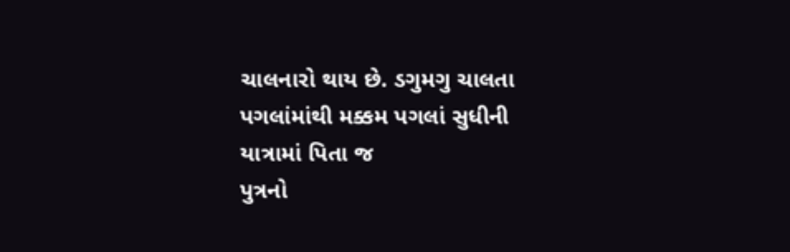ચાલનારો થાય છે. ડગુમગુ ચાલતા પગલાંમાંથી મક્કમ પગલાં સુધીની યાત્રામાં પિતા જ
પુત્રનો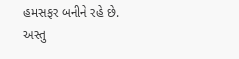હમસફર બનીને રહે છે.
અસ્તુ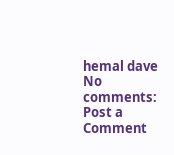hemal dave
No comments:
Post a Comment